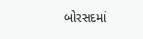બોરસદમાં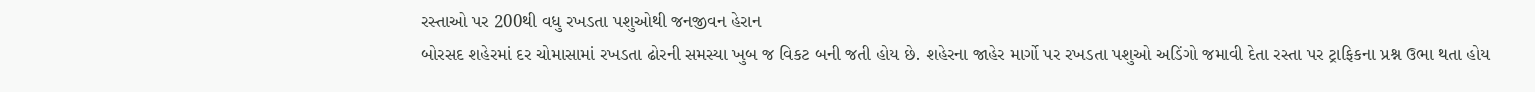રસ્તાઓ પર 200થી વધુ રખડતા પશુઓથી જનજીવન હેરાન
બોરસદ શહેરમાં દર ચોમાસામાં રખડતા ઢોરની સમસ્યા ખુબ જ વિકટ બની જતી હોય છે. શહેરના જાહેર માર્ગો પર રખડતા પશુઓ અડિંગો જમાવી દેતા રસ્તા પર ટ્રાફિકના પ્રશ્ન ઉભા થતા હોય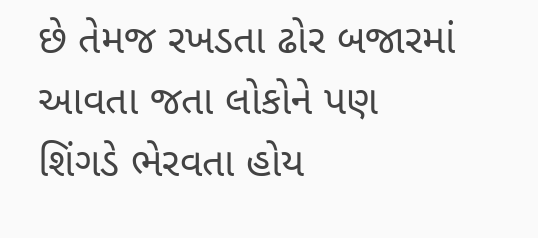છે તેમજ રખડતા ઢોર બજારમાં આવતા જતા લોકોને પણ શિંગડે ભેરવતા હોય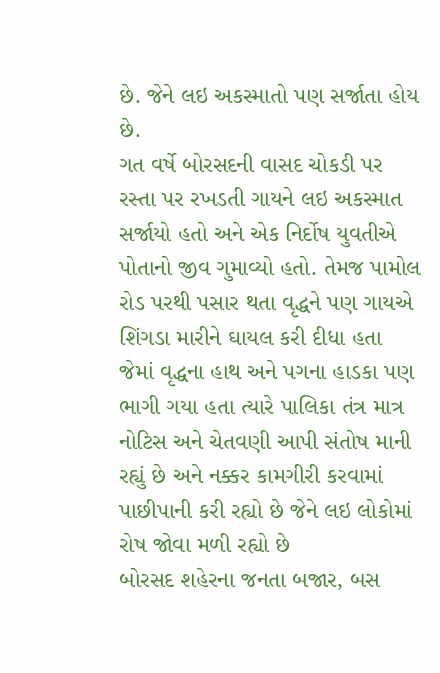છે. જેને લઇ અકસ્માતો પણ સર્જાતા હોય છે.
ગત વર્ષે બોરસદની વાસદ ચોકડી પર રસ્તા પર રખડતી ગાયને લઇ અકસ્માત સર્જાયો હતો અને એક નિર્દોષ યુવતીએ પોતાનો જીવ ગુમાવ્યો હતો. તેમજ પામોલ રોડ પરથી પસાર થતા વૃદ્ધને પણ ગાયએ શિંગડા મારીને ઘાયલ કરી દીધા હતા જેમાં વૃદ્ધના હાથ અને પગના હાડકા પણ ભાગી ગયા હતા ત્યારે પાલિકા તંત્ર માત્ર નોટિસ અને ચેતવણી આપી સંતોષ માની રહ્યું છે અને નક્કર કામગીરી કરવામાં પાછીપાની કરી રહ્યો છે જેને લઇ લોકોમાં રોષ જોવા મળી રહ્યો છે
બોરસદ શહેરના જનતા બજાર, બસ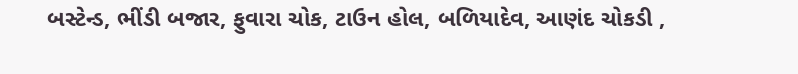બસ્ટેન્ડ, ભીંડી બજાર, ફુવારા ચોક, ટાઉન હોલ, બળિયાદેવ, આણંદ ચોકડી ,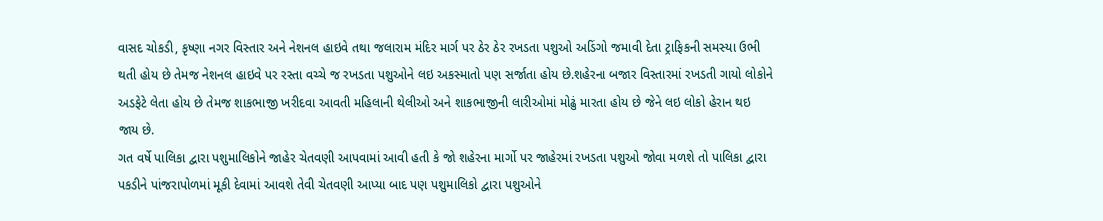વાસદ ચોકડી, કૃષ્ણા નગર વિસ્તાર અને નેશનલ હાઇવે તથા જલારામ મંદિર માર્ગ પર ઠેર ઠેર રખડતા પશુઓ અડિંગો જમાવી દેતા ટ્રાફિકની સમસ્યા ઉભી થતી હોય છે તેમજ નેશનલ હાઇવે પર રસ્તા વચ્ચે જ રખડતા પશુઓને લઇ અકસ્માતો પણ સર્જાતા હોય છે.શહેરના બજાર વિસ્તારમાં રખડતી ગાયો લોકોને અડફેટે લેતા હોય છે તેમજ શાકભાજી ખરીદવા આવતી મહિલાની થેલીઓ અને શાકભાજીની લારીઓમાં મોઢું મારતા હોય છે જેને લઇ લોકો હેરાન થઇ જાય છે.
ગત વર્ષે પાલિકા દ્વારા પશુમાલિકોને જાહેર ચેતવણી આપવામાં આવી હતી કે જો શહેરના માર્ગો પર જાહેરમાં રખડતા પશુઓ જોવા મળશે તો પાલિકા દ્વારા પકડીને પાંજરાપોળમાં મૂકી દેવામાં આવશે તેવી ચેતવણી આપ્યા બાદ પણ પશુમાલિકો દ્વારા પશુઓને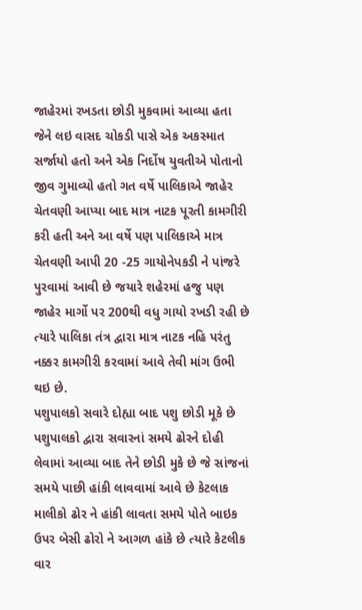જાહેરમાં રખડતા છોડી મુકવામાં આવ્યા હતા જેને લઇ વાસદ ચોકડી પાસે એક અકસ્માત સર્જાયો હતો અને એક નિર્દોષ યુવતીએ પોતાનો જીવ ગુમાવ્યો હતો ગત વર્ષે પાલિકાએ જાહેર ચેતવણી આપ્યા બાદ માત્ર નાટક પૂરતી કામગીરી કરી હતી અને આ વર્ષે પણ પાલિકાએ માત્ર ચેતવણી આપી 20 -25 ગાયોનેપકડી ને પાંજરે પુરવામાં આવી છે જયારે શહેરમાં હજુ પણ જાહેર માર્ગો પર 200થી વધુ ગાયો રખડી રહી છે ત્યારે પાલિકા તંત્ર દ્વારા માત્ર નાટક નહિ પરંતુ નક્કર કામગીરી કરવામાં આવે તેવી માંગ ઉભી થઇ છે.
પશુપાલકો સવારે દોહ્યા બાદ પશુ છોડી મૂકે છે
પશુપાલકો દ્વારા સવારનાં સમયે ઢોરને દોહી લેવામાં આવ્યા બાદ તેને છોડી મુકે છે જે સાંજનાં સમયે પાછી હાંકી લાવવામાં આવે છે કેટલાક માલીકો ઢોર ને હાંકી લાવતા સમયે પોતે બાઇક ઉપર બેસી ઢોરો ને આગળ હાંકે છે ત્યારે કેટલીક વાર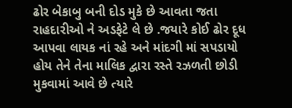ઢોર બેકાબુ બની દોડ મુકે છે આવતા જતા રાહદારીઓ ને અડફેટે લે છે .જયારે કોઈ ઢોર દૂધ આપવા લાયક નાં રહે અને માંદગી માં સપડાયો હોય તેને તેના માલિક દ્વારા રસ્તે રઝળતી છોડી મુકવામાં આવે છે ત્યારે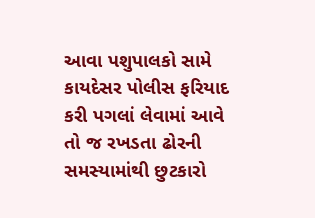આવા પશુપાલકો સામે કાયદેસર પોલીસ ફરિયાદ કરી પગલાં લેવામાં આવે તો જ રખડતા ઢોરની સમસ્યામાંથી છુટકારો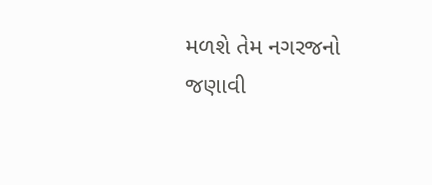મળશે તેમ નગરજનો જણાવી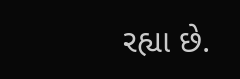રહ્યા છે.